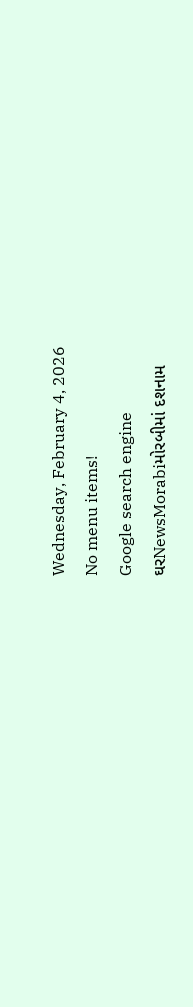Wednesday, February 4, 2026
No menu items!
Google search engine
ઘરNewsMorabiમોરબીમાં દશનામ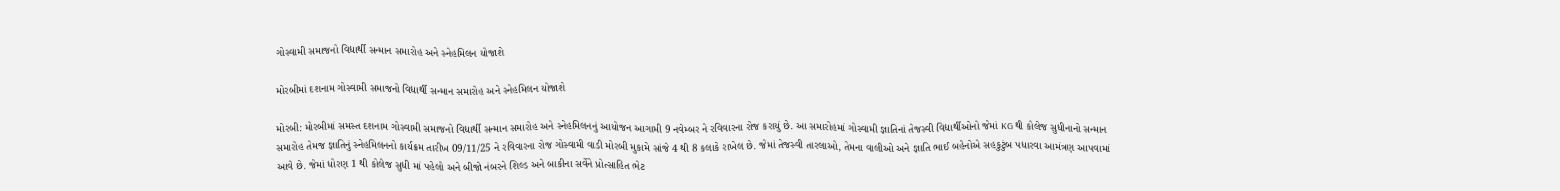ગોસ્વામી સમાજનો વિદ્યાર્થી સન્માન સમારોહ અને સ્નેહમિલન યોજાશે

મોરબીમાં દશનામ ગોસ્વામી સમાજનો વિદ્યાર્થી સન્માન સમારોહ અને સ્નેહમિલન યોજાશે

મોરબી: મોરબીમાં સમસ્ત દશનામ ગોસ્વામી સમાજનો વિદ્યાર્થી સન્માન સમારોહ અને સ્નેહમિલનનું આયોજન આગામી 9 નવેમ્બર ને રવિવારના રોજ કરાયું છે. આ સમારોહમાં ગોસ્વામી જ્ઞાતિનાં તેજસ્વી વિદ્યાર્થીઓનો જેમાં KG થી કોલેજ સુધીનાનો સન્માન સમારોહ તેમજ જ્ઞાતિનું સ્નેહમિલનનો કાર્યક્રમ તારીખ 09/11/25 ને રવિવારના રોજ ગોસ્વામી વાડી મોરબી મુકામે સાંજે 4 થી 8 કલાકે રાખેલ છે. જેમાં તેજસ્વી તારલાઓ, તેમના વાલીઓ અને જ્ઞાતિ ભાઈ બહેનોએ સહકુટુંબ પધારવા આમંત્રણ આપવામાં આવે છે. જેમાં ધોરણ 1 થી કોલેજ સુધી માં પહેલો અને બીજો નંબરને શિલ્ડ અને બાકીના સર્વેને પ્રોત્સાહિત ભેટ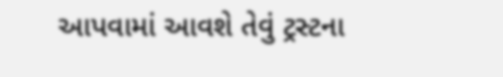આપવામાં આવશે તેવું ટ્રસ્ટના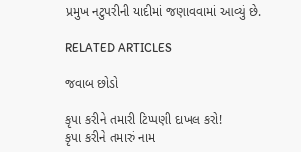પ્રમુખ નટુપરીની યાદીમાં જણાવવામાં આવ્યું છે.

RELATED ARTICLES

જવાબ છોડો

કૃપા કરીને તમારી ટિપ્પણી દાખલ કરો!
કૃપા કરીને તમારું નામ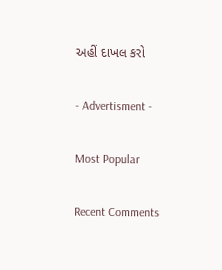અહીં દાખલ કરો

- Advertisment -

Most Popular

Recent Comments